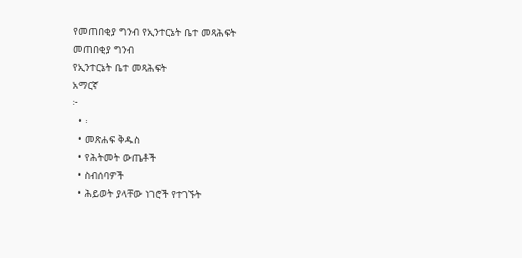የመጠበቂያ ግንብ የኢንተርኔት ቤተ መጻሕፍት
መጠበቂያ ግንብ
የኢንተርኔት ቤተ መጻሕፍት
አማርኛ
፦
  • ፡
  • መጽሐፍ ቅዱስ
  • የሕትመት ውጤቶች
  • ስብሰባዎች
  • ሕይወት ያላቸው ነገሮች የተገኙት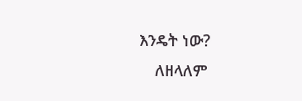እንዴት ነው?
    ለዘላለም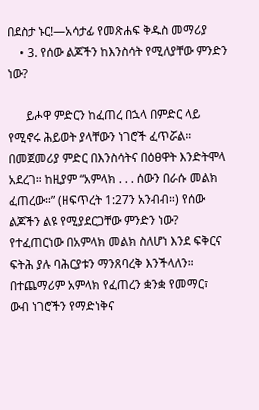በደስታ ኑር!—አሳታፊ የመጽሐፍ ቅዱስ መማሪያ
    • 3. የሰው ልጆችን ከእንስሳት የሚለያቸው ምንድን ነው?

      ይሖዋ ምድርን ከፈጠረ በኋላ በምድር ላይ የሚኖሩ ሕይወት ያላቸውን ነገሮች ፈጥሯል። በመጀመሪያ ምድር በእንስሳትና በዕፀዋት እንድትሞላ አደረገ። ከዚያም “አምላክ . . . ሰውን በራሱ መልክ ፈጠረው።” (ዘፍጥረት 1:27ን አንብብ።) የሰው ልጆችን ልዩ የሚያደርጋቸው ምንድን ነው? የተፈጠርነው በአምላክ መልክ ስለሆነ እንደ ፍቅርና ፍትሕ ያሉ ባሕርያቱን ማንጸባረቅ እንችላለን። በተጨማሪም አምላክ የፈጠረን ቋንቋ የመማር፣ ውብ ነገሮችን የማድነቅና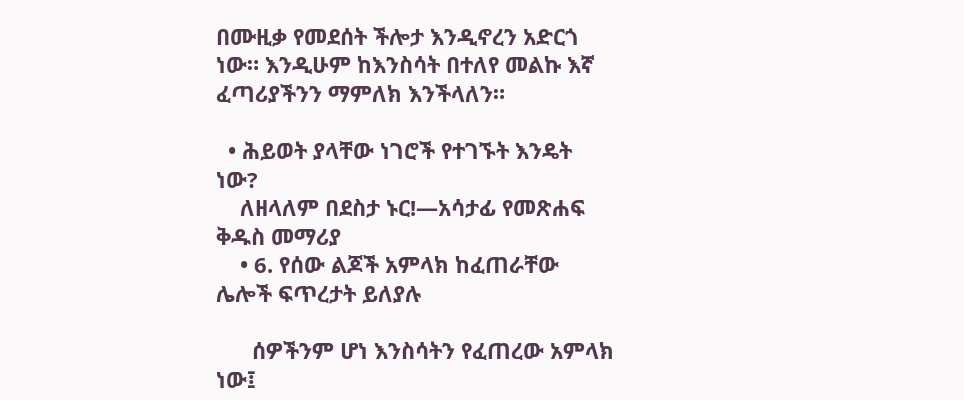በሙዚቃ የመደሰት ችሎታ እንዲኖረን አድርጎ ነው። እንዲሁም ከእንስሳት በተለየ መልኩ እኛ ፈጣሪያችንን ማምለክ እንችላለን።

  • ሕይወት ያላቸው ነገሮች የተገኙት እንዴት ነው?
    ለዘላለም በደስታ ኑር!—አሳታፊ የመጽሐፍ ቅዱስ መማሪያ
    • 6. የሰው ልጆች አምላክ ከፈጠራቸው ሌሎች ፍጥረታት ይለያሉ

      ሰዎችንም ሆነ እንስሳትን የፈጠረው አምላክ ነው፤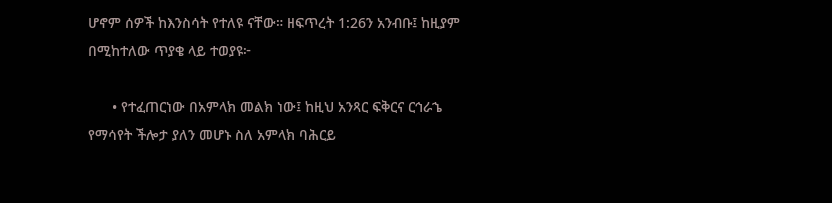ሆኖም ሰዎች ከእንስሳት የተለዩ ናቸው። ዘፍጥረት 1:26ን አንብቡ፤ ከዚያም በሚከተለው ጥያቄ ላይ ተወያዩ፦

      • የተፈጠርነው በአምላክ መልክ ነው፤ ከዚህ አንጻር ፍቅርና ርኅራኄ የማሳየት ችሎታ ያለን መሆኑ ስለ አምላክ ባሕርይ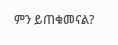ምን ይጠቁመናል?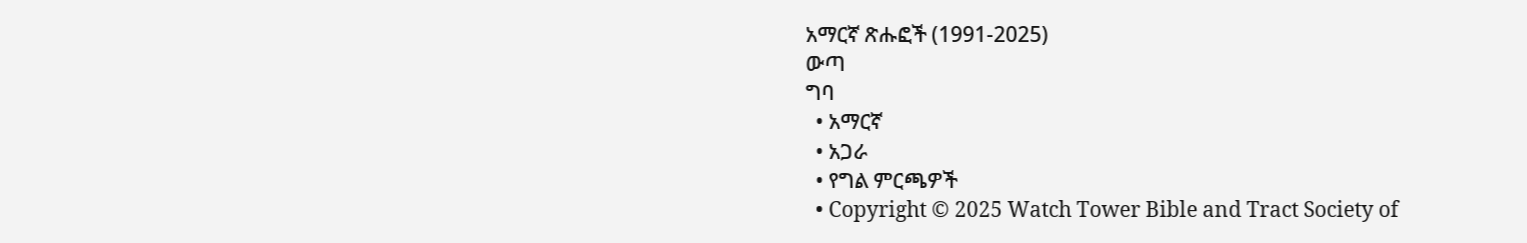አማርኛ ጽሑፎች (1991-2025)
ውጣ
ግባ
  • አማርኛ
  • አጋራ
  • የግል ምርጫዎች
  • Copyright © 2025 Watch Tower Bible and Tract Society of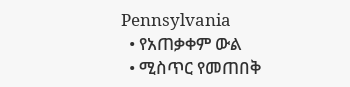Pennsylvania
  • የአጠቃቀም ውል
  • ሚስጥር የመጠበቅ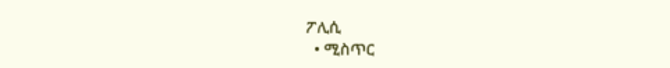ፖሊሲ
  • ሚስጥር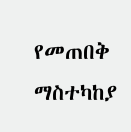የመጠበቅ ማስተካከያ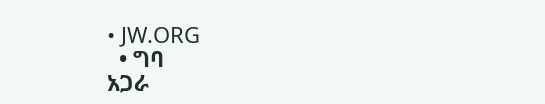• JW.ORG
  • ግባ
አጋራ